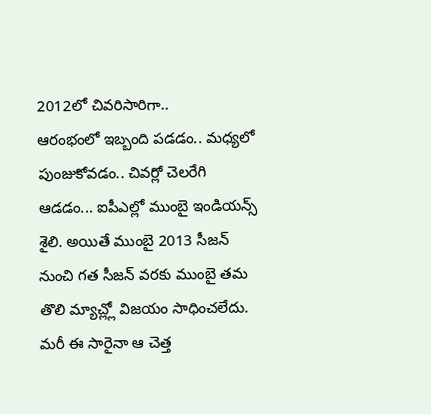2012లో చివరిసారిగా..
ఆరంభంలో ఇబ్బంది పడడం.. మధ్యలో పుంజుకోవడం.. చివర్లో చెలరేగి ఆడడం... ఐపీఎల్లో ముంబై ఇండియన్స్ శైలి. అయితే ముంబై 2013 సీజన్ నుంచి గత సీజన్ వరకు ముంబై తమ తొలి మ్యాచ్ల్లో విజయం సాధించలేదు. మరీ ఈ సారైనా ఆ చెత్త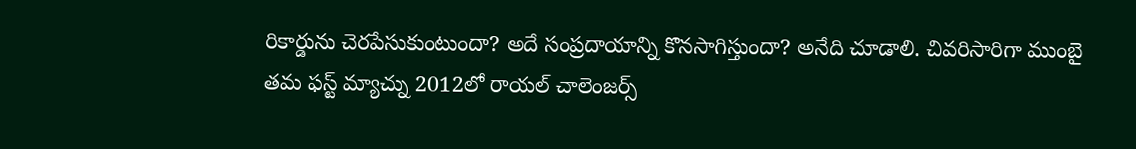రికార్డును చెరపేసుకుంటుందా? అదే సంప్రదాయాన్ని కొనసాగిస్తుందా? అనేది చూడాలి. చివరిసారిగా ముంబై తమ ఫస్ట్ మ్యాచ్ను 2012లో రాయల్ చాలెంజర్స్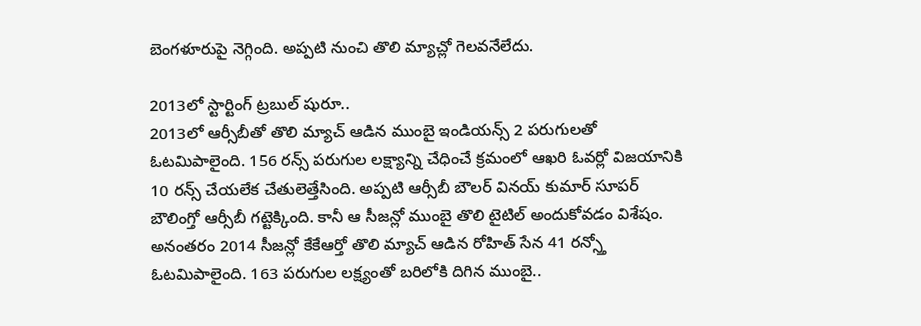బెంగళూరుపై నెగ్గింది. అప్పటి నుంచి తొలి మ్యాచ్లో గెలవనేలేదు.

2013లో స్టార్టింగ్ ట్రబుల్ షురూ..
2013లో ఆర్సీబీతో తొలి మ్యాచ్ ఆడిన ముంబై ఇండియన్స్ 2 పరుగులతో ఓటమిపాలైంది. 156 రన్స్ పరుగుల లక్ష్యాన్ని చేధించే క్రమంలో ఆఖరి ఓవర్లో విజయానికి 10 రన్స్ చేయలేక చేతులెత్తేసింది. అప్పటి ఆర్సీబీ బౌలర్ వినయ్ కుమార్ సూపర్ బౌలింగ్తో ఆర్సీబీ గట్టెక్కింది. కానీ ఆ సీజన్లో ముంబై తొలి టైటిల్ అందుకోవడం విశేషం. అనంతరం 2014 సీజన్లో కేకేఆర్తో తొలి మ్యాచ్ ఆడిన రోహిత్ సేన 41 రన్స్తో ఓటమిపాలైంది. 163 పరుగుల లక్ష్యంతో బరిలోకి దిగిన ముంబై..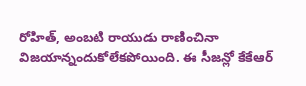రోహిత్, అంబటి రాయుడు రాణించినా విజయాన్నందుకోలేకపోయింది. ఈ సీజన్లో కేకేఆర్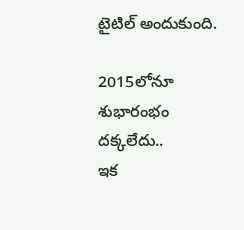టైటిల్ అందుకుంది.

2015లోనూ శుభారంభం దక్కలేదు..
ఇక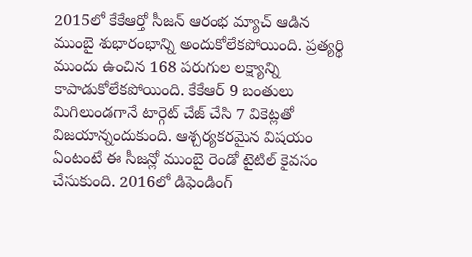2015లో కేకేఆర్తో సీజన్ ఆరంభ మ్యాచ్ ఆడిన ముంబై శుభారంభాన్ని అందుకోలేకపోయింది. ప్రత్యర్థి ముందు ఉంచిన 168 పరుగుల లక్ష్యాన్ని కాపాడుకోలేకపోయింది. కేకేఆర్ 9 బంతులు మిగిలుండగానే టార్గెట్ చేజ్ చేసి 7 వికెట్లతో విజయాన్నందుకుంది. ఆశ్చర్యకరమైన విషయం ఏంటంటే ఈ సీజన్లో ముంబై రెండో టైటిల్ కైవసం చేసుకుంది. 2016లో డిఫెండింగ్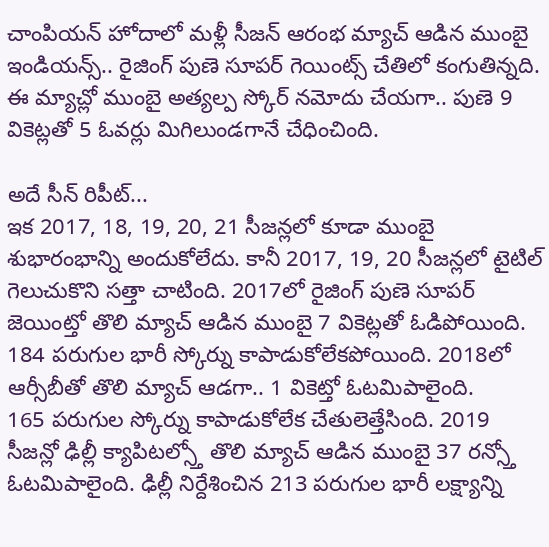చాంపియన్ హోదాలో మళ్లీ సీజన్ ఆరంభ మ్యాచ్ ఆడిన ముంబై ఇండియన్స్.. రైజింగ్ పుణె సూపర్ గెయింట్స్ చేతిలో కంగుతిన్నది. ఈ మ్యాచ్లో ముంబై అత్యల్ప స్కోర్ నమోదు చేయగా.. పుణె 9 వికెట్లతో 5 ఓవర్లు మిగిలుండగానే చేధించింది.

అదే సీన్ రిపీట్...
ఇక 2017, 18, 19, 20, 21 సీజన్లలో కూడా ముంబై శుభారంభాన్ని అందుకోలేదు. కానీ 2017, 19, 20 సీజన్లలో టైటిల్ గెలుచుకొని సత్తా చాటింది. 2017లో రైజింగ్ పుణె సూపర్ జెయింట్తో తొలి మ్యాచ్ ఆడిన ముంబై 7 వికెట్లతో ఓడిపోయింది. 184 పరుగుల భారీ స్కోర్ను కాపాడుకోలేకపోయింది. 2018లో ఆర్సీబీతో తొలి మ్యాచ్ ఆడగా.. 1 వికెట్తో ఓటమిపాలైంది.
165 పరుగుల స్కోర్ను కాపాడుకోలేక చేతులెత్తేసింది. 2019 సీజన్లో ఢిల్లీ క్యాపిటల్స్తో తొలి మ్యాచ్ ఆడిన ముంబై 37 రన్స్తో ఓటమిపాలైంది. ఢిల్లీ నిర్దేశించిన 213 పరుగుల భారీ లక్ష్యాన్ని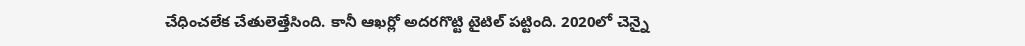చేధించలేక చేతులెత్తేసింది. కానీ ఆఖర్లో అదరగొట్టి టైటిల్ పట్టింది. 2020లో చెన్నై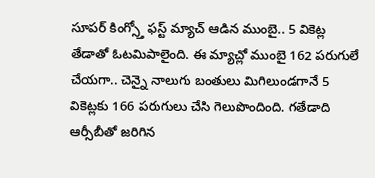సూపర్ కింగ్స్తో ఫస్ట్ మ్యాచ్ ఆడిన ముంబై.. 5 వికెట్ల తేడాతో ఓటమిపాలైంది. ఈ మ్యాచ్లో ముంబై 162 పరుగులే చేయగా.. చెన్నై నాలుగు బంతులు మిగిలుండగానే 5 వికెట్లకు 166 పరుగులు చేసి గెలుపొందింది. గతేడాది ఆర్సీబీతో జరిగిన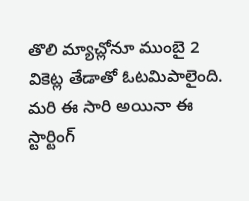తొలి మ్యాచ్లోనూ ముంబై 2 వికెట్ల తేడాతో ఓటమిపాలైంది. మరి ఈ సారి అయినా ఈ స్టార్టింగ్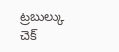ట్రబుల్కు చెక్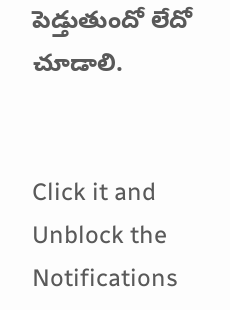పెడ్తుతుందో లేదో చూడాలి.


Click it and Unblock the Notifications